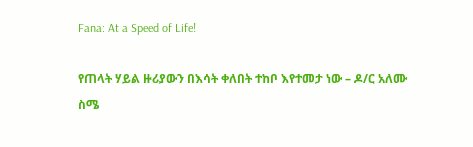Fana: At a Speed of Life!

የጠላት ሃይል ዙሪያውን በእሳት ቀለበት ተከቦ እየተመታ ነው – ዶ/ር አለሙ ስሜ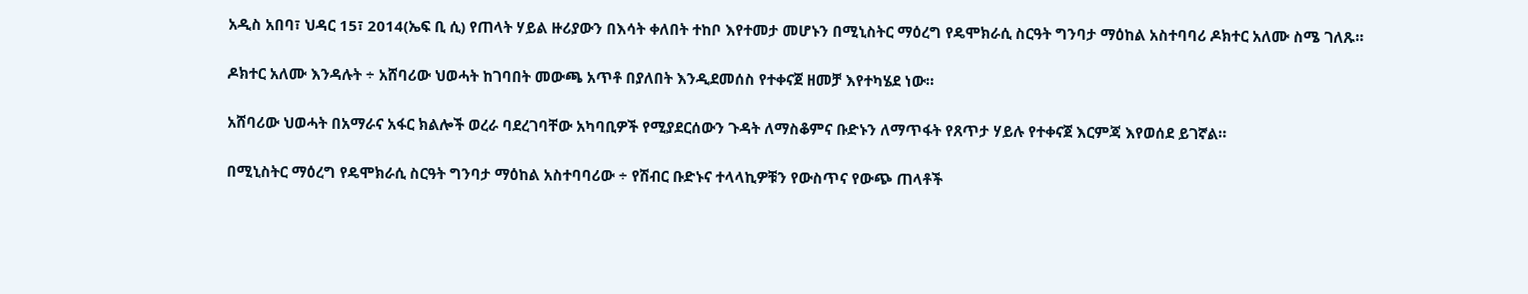አዲስ አበባ፣ ህዳር 15፣ 2014(ኤፍ ቢ ሲ) የጠላት ሃይል ዙሪያውን በእሳት ቀለበት ተከቦ እየተመታ መሆኑን በሚኒስትር ማዕረግ የዴሞክራሲ ስርዓት ግንባታ ማዕከል አስተባባሪ ዶክተር አለሙ ስሜ ገለጹ።

ዶክተር አለሙ እንዳሉት ÷ አሸባሪው ህወሓት ከገባበት መውጫ አጥቶ በያለበት እንዲደመሰስ የተቀናጀ ዘመቻ እየተካሄደ ነው።

አሸባሪው ህወሓት በአማራና አፋር ክልሎች ወረራ ባደረገባቸው አካባቢዎች የሚያደርሰውን ጉዳት ለማስቆምና ቡድኑን ለማጥፋት የጸጥታ ሃይሉ የተቀናጀ እርምጃ እየወሰደ ይገኛል።

በሚኒስትር ማዕረግ የዴሞክራሲ ስርዓት ግንባታ ማዕከል አስተባባሪው ÷ የሽብር ቡድኑና ተላላኪዎቹን የውስጥና የውጭ ጠላቶች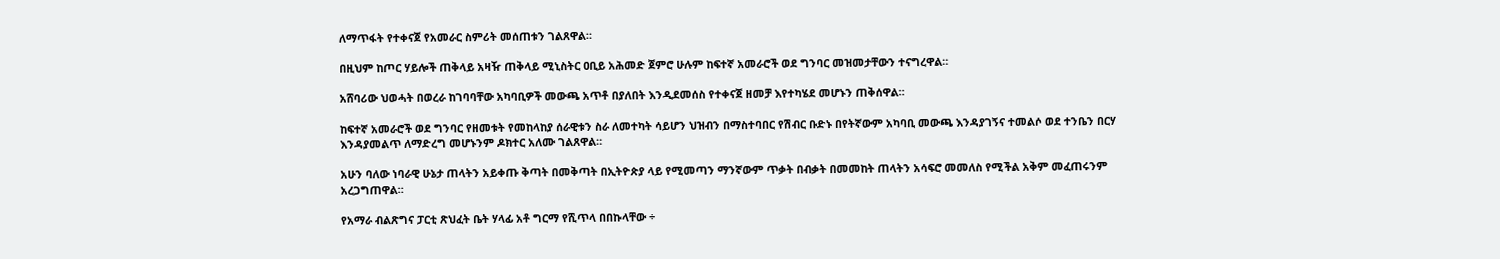ለማጥፋት የተቀናጀ የአመራር ስምሪት መሰጠቱን ገልጸዋል።

በዚህም ከጦር ሃይሎች ጠቅላይ አዛዥ ጠቅላይ ሚኒስትር ዐቢይ አሕመድ ጀምሮ ሁሉም ከፍተኛ አመራሮች ወደ ግንባር መዝመታቸውን ተናግረዋል።

አሸባሪው ህወሓት በወረራ ከገባባቸው አካባቢዎች መውጫ አጥቶ በያለበት እንዲደመሰስ የተቀናጀ ዘመቻ እየተካሄደ መሆኑን ጠቅሰዋል።

ከፍተኛ አመራሮች ወደ ግንባር የዘመቱት የመከላከያ ሰራዊቱን ስራ ለመተካት ሳይሆን ህዝብን በማስተባበር የሽብር ቡድኑ በየትኛውም አካባቢ መውጫ እንዳያገኝና ተመልሶ ወደ ተንቤን በርሃ እንዳያመልጥ ለማድረግ መሆኑንም ዶክተር አለሙ ገልጸዋል።

አሁን ባለው ነባራዊ ሁኔታ ጠላትን አይቀጡ ቅጣት በመቅጣት በኢትዮጵያ ላይ የሚመጣን ማንኛውም ጥቃት በብቃት በመመከት ጠላትን አሳፍሮ መመለስ የሚችል አቅም መፈጠሩንም አረጋግጠዋል።

የአማራ ብልጽግና ፓርቲ ጽህፈት ቤት ሃላፊ አቶ ግርማ የሺጥላ በበኩላቸው ÷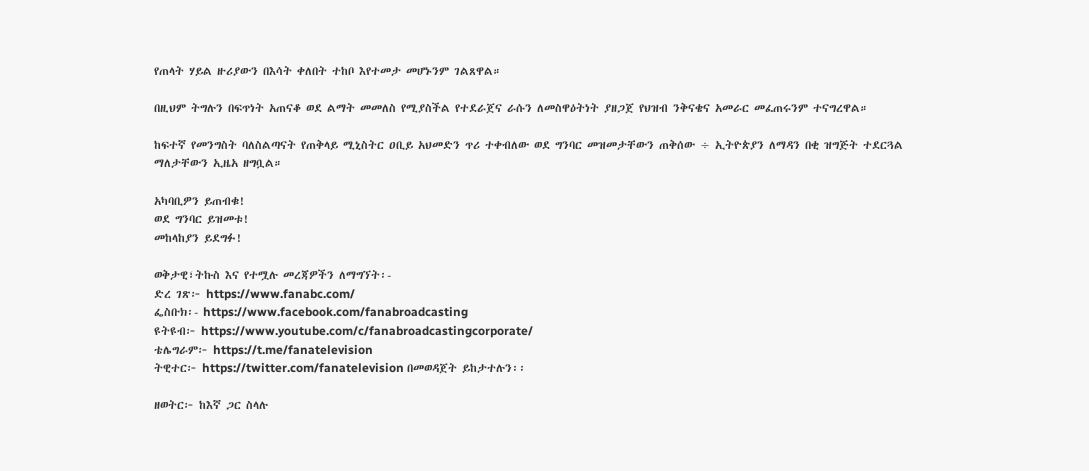የጠላት ሃይል ዙሪያውን በእሳት ቀለበት ተከቦ እየተመታ መሆኑንም ገልጸዋል።

በዚህም ትግሉን በፍጥነት አጠናቆ ወደ ልማት መመለስ የሚያስችል የተደራጀና ራሱን ለመስዋዕትነት ያዘጋጀ የህዝብ ንቅናቄና አመራር መፈጠሩንም ተናግረዋል።

ከፍተኛ የመንግስት ባለስልጣናት የጠቅላይ ሚኒስትር ዐቢይ አህመድን ጥሪ ተቀብለው ወደ ግንባር መዝመታቸውን ጠቅሰው ÷ ኢትዮጵያን ለማዳን በቂ ዝግጅት ተደርጓል ማለታቸውን ኢዜአ ዘግቧል።

አካባቢዎን ይጠብቁ!
ወደ ግንባር ይዝመቱ!
መከላከያን ይደግፉ!

ወቅታዊ፣ትኩስ እና የተሟሉ መረጃዎችን ለማግኘት፡-
ድረ ገጽ፦ https://www.fanabc.com/
ፌስቡክ፡- https://www.facebook.com/fanabroadcasting
ዩትዩብ፦ https://www.youtube.com/c/fanabroadcastingcorporate/
ቴሌግራም፦ https://t.me/fanatelevision
ትዊተር፦ https://twitter.com/fanatelevision በመወዳጀት ይከታተሉን፡፡

ዘወትር፦ ከእኛ ጋር ስላሉ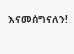እናመሰግናለን!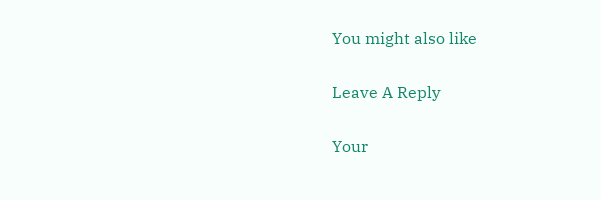You might also like

Leave A Reply

Your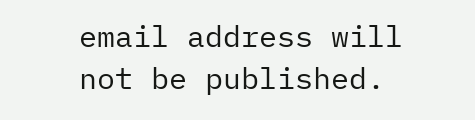email address will not be published.